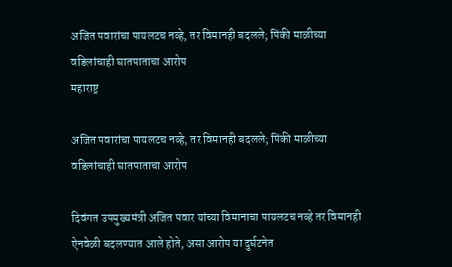अजित पवारांचा पायलटच नव्हे, तर विमानही बदलले; पिंकी माळीच्या वडिलांचाही घातपाताचा आरोप
महाराष्ट्र

अजित पवारांचा पायलटच नव्हे, तर विमानही बदलले; पिंकी माळीच्या वडिलांचाही घातपाताचा आरोप

दिवंगत उपमुख्यमंत्री अजित पवार यांच्या विमानाचा पायलटच नव्हे तर विमानही ऐनवेळी बदलण्यात आले होते, असा आरोप या दुर्घटनेत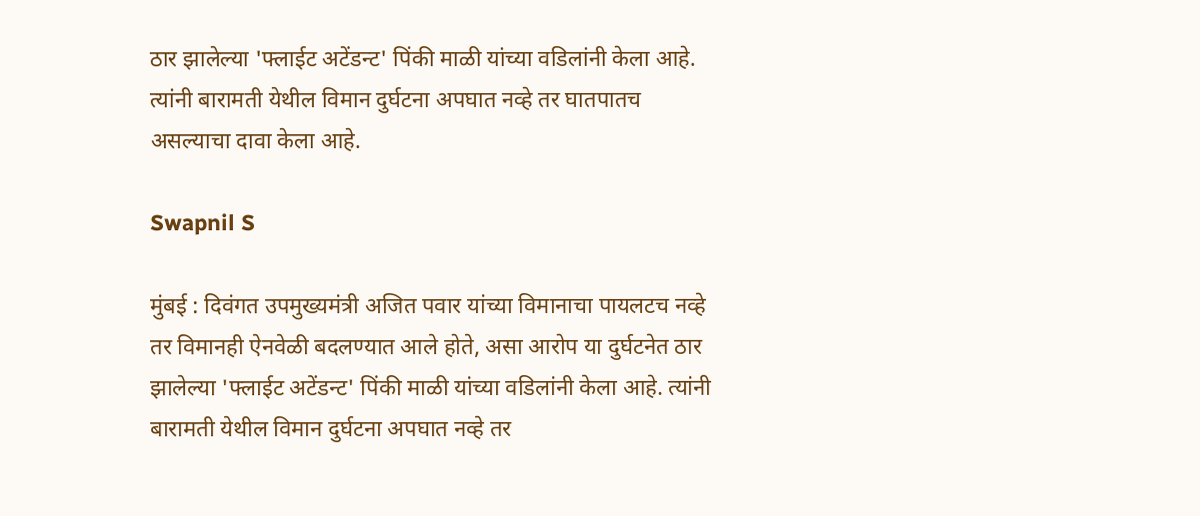ठार झालेल्या 'फ्लाईट अटेंडन्ट' पिंकी माळी यांच्या वडिलांनी केला आहे. त्यांनी बारामती येथील विमान दुर्घटना अपघात नव्हे तर घातपातच असल्याचा दावा केला आहे.

Swapnil S

मुंबई : दिवंगत उपमुख्यमंत्री अजित पवार यांच्या विमानाचा पायलटच नव्हे तर विमानही ऐनवेळी बदलण्यात आले होते, असा आरोप या दुर्घटनेत ठार झालेल्या 'फ्लाईट अटेंडन्ट' पिंकी माळी यांच्या वडिलांनी केला आहे. त्यांनी बारामती येथील विमान दुर्घटना अपघात नव्हे तर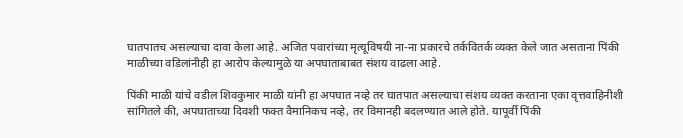घातपातच असल्याचा दावा केला आहे. अजित पवारांच्या मृत्यूविषयी ना-ना प्रकारचे तर्कवितर्क व्यक्त केले जात असताना पिंकी माळीच्या वडिलांनीही हा आरोप केल्यामुळे या अपघाताबाबत संशय वाढला आहे.

पिंकी माळी यांचे वडील शिवकुमार माळी यांनी हा अपघात नव्हे तर घातपात असल्याचा संशय व्यक्त करताना एका वृत्तवाहिनीशी सांगितले की, अपघाताच्या दिवशी फक्त वैमानिकच नव्हे, तर विमानही बदलण्यात आले होते. यापूर्वी पिंकी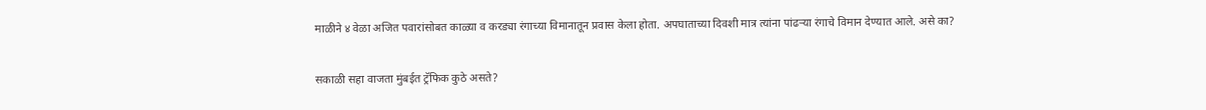माळीने ४ वेळा अजित पवारांसोबत काळ्या व करड्या रंगाच्या विमानातून प्रवास केला होता. अपघाताच्या दिवशी मात्र त्यांना पांढऱ्या रंगाचे विमान देण्यात आले. असे का?

सकाळी सहा वाजता मुंबईत ट्रॅफिक कुठे असते?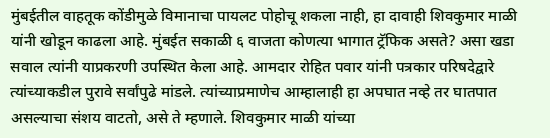मुंबईतील वाहतूक कोंडीमुळे विमानाचा पायलट पोहोचू शकला नाही, हा दावाही शिवकुमार माळी यांनी खोडून काढला आहे. मुंबईत सकाळी ६ वाजता कोणत्या भागात ट्रॅफिक असते? असा खडा सवाल त्यांनी याप्रकरणी उपस्थित केला आहे. आमदार रोहित पवार यांनी पत्रकार परिषदेद्वारे त्यांच्याकडील पुरावे सर्वांपुढे मांडले. त्यांच्याप्रमाणेच आम्हालाही हा अपघात नव्हे तर घातपात असल्याचा संशय वाटतो, असे ते म्हणाले. शिवकुमार माळी यांच्या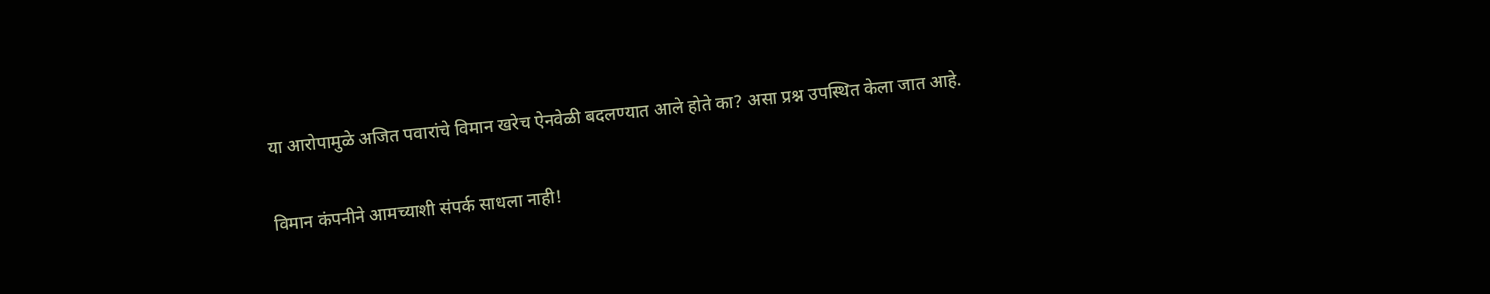या आरोपामुळे अजित पवारांचे विमान खरेच ऐनवेळी बदलण्यात आले होते का? असा प्रश्न उपस्थित केला जात आहे.

विमान कंपनीने आमच्याशी संपर्क साधला नाही!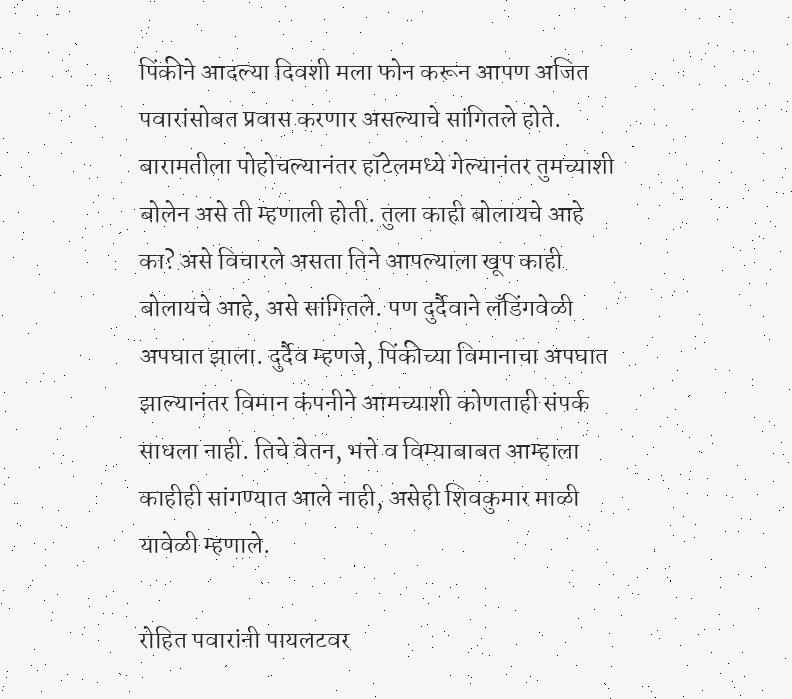पिंकीने आदल्या दिवशी मला फोन करून आपण अजित पवारांसोबत प्रवास करणार असल्याचे सांगितले होते. बारामतीला पोहोचल्यानंतर हॉटेलमध्ये गेल्यानंतर तुमच्याशी बोलेन असे ती म्हणाली होती. तुला काही बोलायचे आहे का? असे विचारले असता तिने आपल्याला खूप काही बोलायचे आहे, असे सांगितले. पण दुर्दैवाने लँडिंगवेळी अपघात झाला. दुर्दैव म्हणजे, पिंकीच्या विमानाचा अपघात झाल्यानंतर विमान कंपनीने आमच्याशी कोणताही संपर्क साधला नाही. तिचे वेतन, भत्ते व विम्याबाबत आम्हाला काहीही सांगण्यात आले नाही, असेही शिवकुमार माळी यावेळी म्हणाले.

रोहित पवारांनी पायलटवर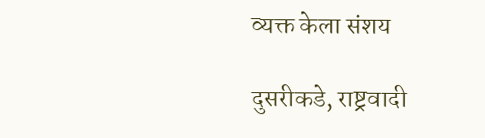व्यक्त केला संशय

दुसरीकडे, राष्ट्रवादी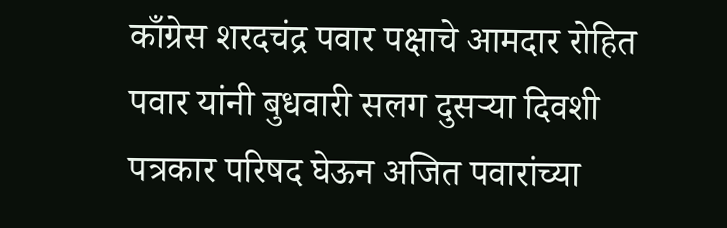काँग्रेस शरदचंद्र पवार पक्षाचे आमदार रोहित पवार यांनी बुधवारी सलग दुसऱ्या दिवशी पत्रकार परिषद घेऊन अजित पवारांच्या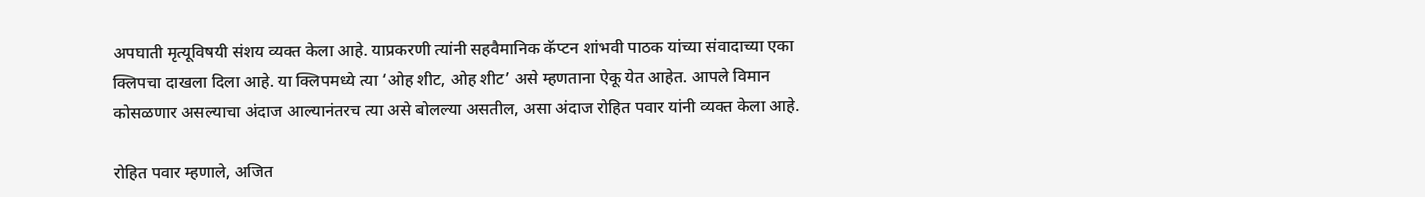अपघाती मृत्यूविषयी संशय व्यक्त केला आहे. याप्रकरणी त्यांनी सहवैमानिक कॅप्टन शांभवी पाठक यांच्या संवादाच्या एका क्लिपचा दाखला दिला आहे. या क्लिपमध्ये त्या ‘ओह शीट, ओह शीट’ असे म्हणताना ऐकू येत आहेत. आपले विमान कोसळणार असल्याचा अंदाज आल्यानंतरच त्या असे बोलल्या असतील, असा अंदाज रोहित पवार यांनी व्यक्त केला आहे.

रोहित पवार म्हणाले, अजित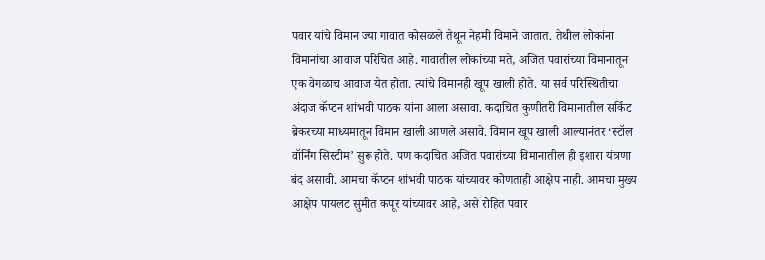पवार यांचे विमान ज्या गावात कोसळले तेथून नेहमी विमाने जातात. तेथील लोकांना विमानांचा आवाज परिचित आहे. गावातील लोकांच्या मते, अजित पवारांच्या विमानातून एक वेगळाच आवाज येत होता. त्यांचे विमानही खूप खाली होते. या सर्व परिस्थितीचा अंदाज कॅप्टन शांभवी पाठक यांना आला असावा. कदाचित कुणीतरी विमानातील सर्किट ब्रेकरच्या माध्यमातून विमान खाली आणले असावे. विमान खूप खाली आल्यानंतर ‘स्टॉल वॉर्निंग सिस्टीम’ सुरू होते. पण कदाचित अजित पवारांच्या विमानातील ही इशारा यंत्रणा बंद असावी. आमचा कॅप्टन शांभवी पाठक यांच्यावर कोणताही आक्षेप नाही. आमचा मुख्य आक्षेप पायलट सुमीत कपूर यांच्यावर आहे, असे रोहित पवार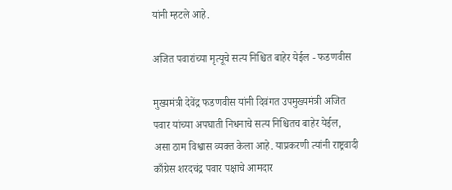यांनी म्हटले आहे.

अजित पवारांच्या मृत्यूचे सत्य निश्चित बाहेर येईल - फडणवीस

मुख्यमंत्री देवेंद्र फडणवीस यांनी दिवंगत उपमुख्यमंत्री अजित पवार यांच्या अपघाती निधनाचे सत्य निश्चितच बाहेर येईल, असा ठाम विश्वास व्यक्त केला आहे. याप्रकरणी त्यांनी राष्ट्रवादी काँग्रेस शरदचंद्र पवार पक्षाचे आमदार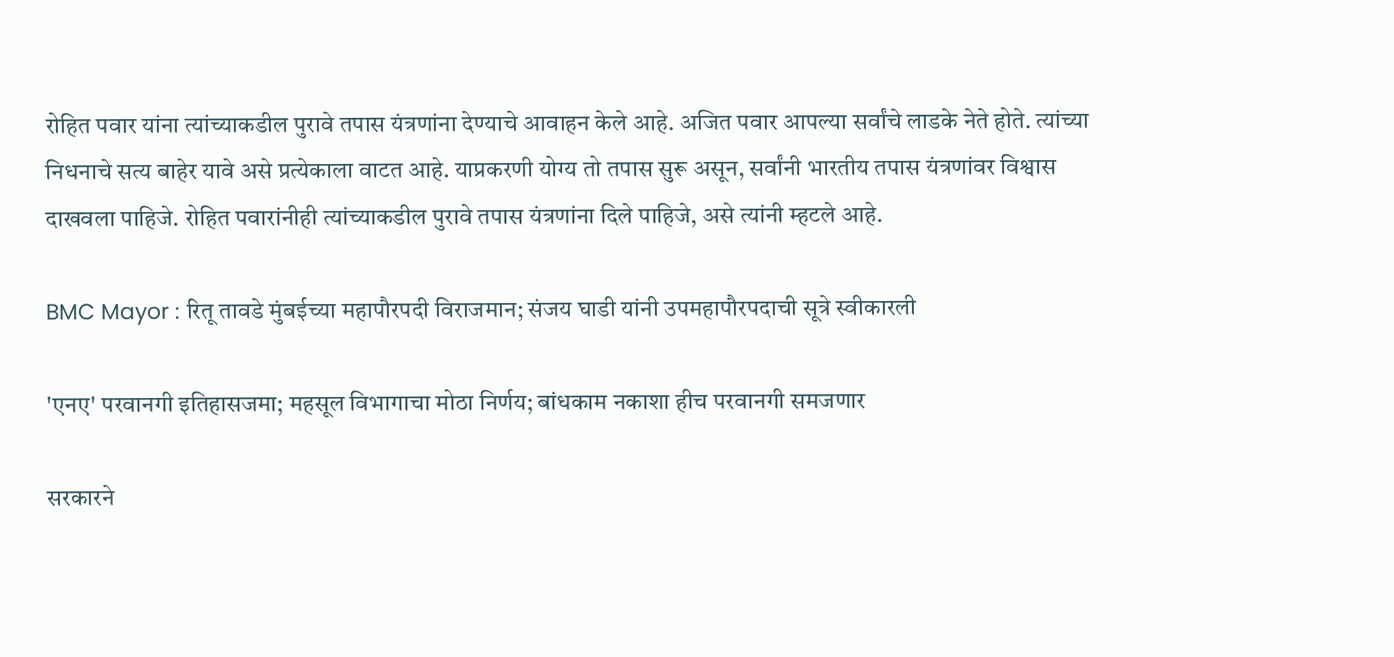रोहित पवार यांना त्यांच्याकडील पुरावे तपास यंत्रणांना देण्याचे आवाहन केले आहे. अजित पवार आपल्या सर्वांचे लाडके नेते होते. त्यांच्या निधनाचे सत्य बाहेर यावे असे प्रत्येकाला वाटत आहे. याप्रकरणी योग्य तो तपास सुरू असून, सर्वांनी भारतीय तपास यंत्रणांवर विश्वास दाखवला पाहिजे. रोहित पवारांनीही त्यांच्याकडील पुरावे तपास यंत्रणांना दिले पाहिजे, असे त्यांनी म्हटले आहे.

BMC Mayor : रितू तावडे मुंबईच्या महापौरपदी विराजमान; संजय घाडी यांनी उपमहापौरपदाची सूत्रे स्वीकारली

'एनए' परवानगी इतिहासजमा; महसूल विभागाचा मोठा निर्णय; बांधकाम नकाशा हीच परवानगी समजणार

सरकारने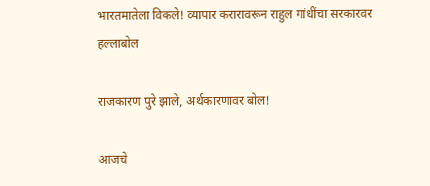भारतमातेला विकले! व्यापार करारावरून राहुल गांधींचा सरकारवर हल्लाबोल

राजकारण पुरे झाले, अर्थकारणावर बोल!

आजचे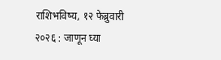राशिभविष्य, १२ फेब्रुवारी २०२६ : जाणून घ्या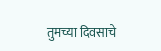तुमच्या दिवसाचे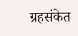ग्रहसंकेत